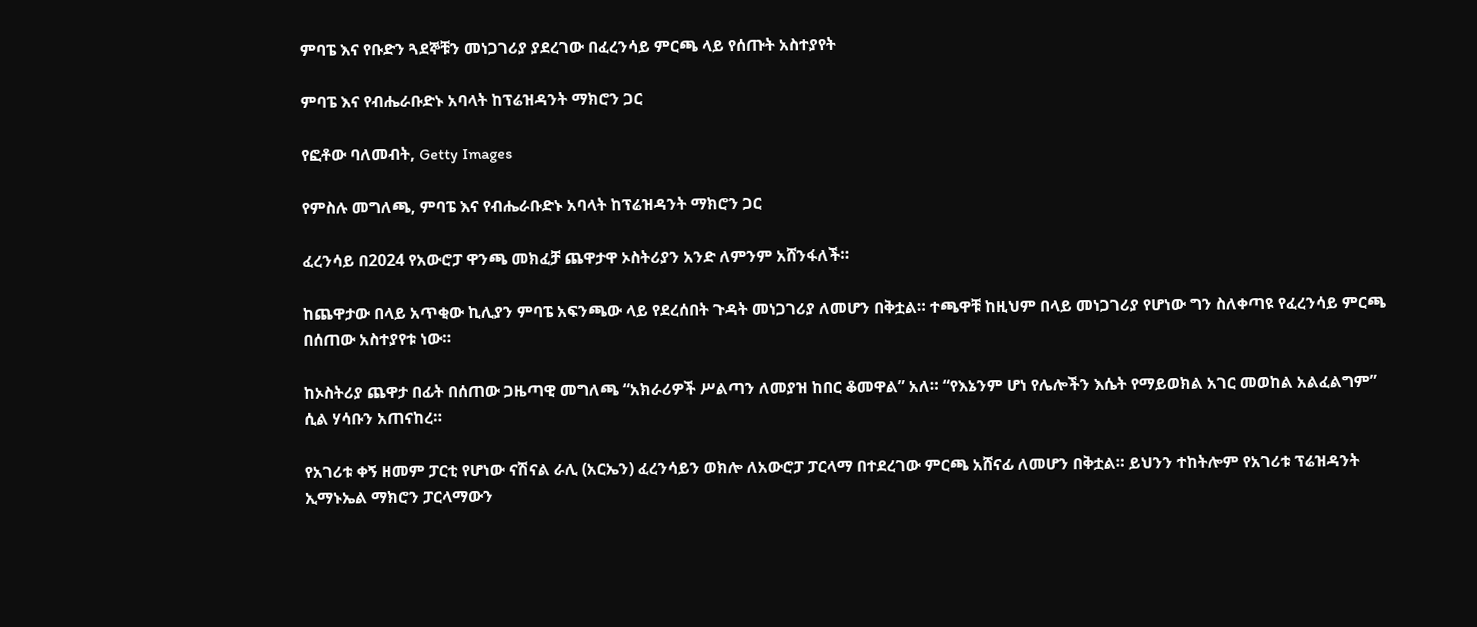ምባፔ እና የቡድን ጓደኞቹን መነጋገሪያ ያደረገው በፈረንሳይ ምርጫ ላይ የሰጡት አስተያየት

ምባፔ እና የብሔራቡድኑ አባላት ከፕሬዝዳንት ማክሮን ጋር

የፎቶው ባለመብት, Getty Images

የምስሉ መግለጫ, ምባፔ እና የብሔራቡድኑ አባላት ከፕሬዝዳንት ማክሮን ጋር

ፈረንሳይ በ2024 የአውሮፓ ዋንጫ መክፈቻ ጨዋታዋ ኦስትሪያን አንድ ለምንም አሸንፋለች።

ከጨዋታው በላይ አጥቂው ኪሊያን ምባፔ አፍንጫው ላይ የደረሰበት ጉዳት መነጋገሪያ ለመሆን በቅቷል። ተጫዋቹ ከዚህም በላይ መነጋገሪያ የሆነው ግን ስለቀጣዩ የፈረንሳይ ምርጫ በሰጠው አስተያየቱ ነው።

ከኦስትሪያ ጨዋታ በፊት በሰጠው ጋዜጣዊ መግለጫ “አክራሪዎች ሥልጣን ለመያዝ ከበር ቆመዋል” አለ። “የእኔንም ሆነ የሌሎችን እሴት የማይወክል አገር መወከል አልፈልግም” ሲል ሃሳቡን አጠናከረ።

የአገሪቱ ቀኝ ዘመም ፓርቲ የሆነው ናሽናል ራሊ (አርኤን) ፈረንሳይን ወክሎ ለአውሮፓ ፓርላማ በተደረገው ምርጫ አሸናፊ ለመሆን በቅቷል። ይህንን ተከትሎም የአገሪቱ ፕሬዝዳንት ኢማኑኤል ማክሮን ፓርላማውን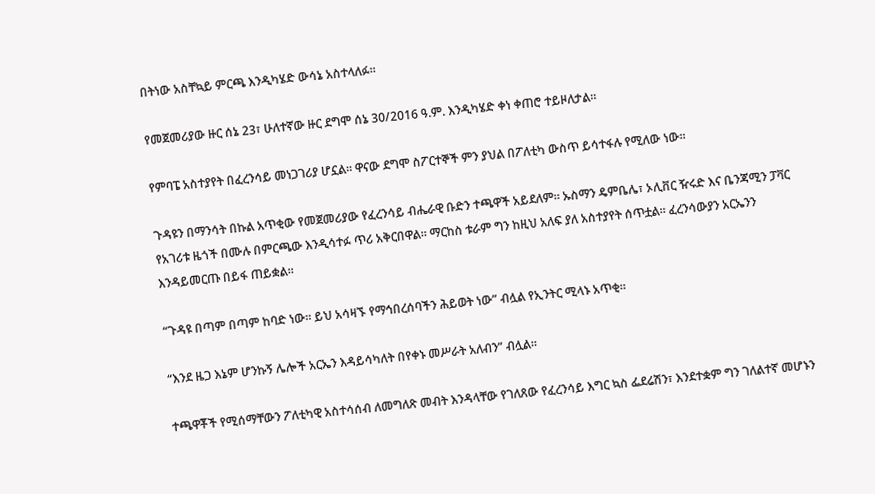በትነው አስቸኳይ ምርጫ እንዲካሄድ ውሳኔ አስተላለፉ።

የመጀመሪያው ዙር ሰኔ 23፣ ሁለተኛው ዙር ደግሞ ሰኔ 30/2016 ዓ.ም. እንዲካሄድ ቀነ ቀጠሮ ተይዞለታል።

የምባፔ አስተያየት በፈረንሳይ መነጋገሪያ ሆኗል። ዋናው ደግሞ ስፖርተኞች ምን ያህል በፖለቲካ ውስጥ ይሳተፋሉ የሚለው ነው።

ጉዳዩን በማንሳት በኩል አጥቂው የመጀመሪያው የፈረንሳይ ብሔራዊ ቡድን ተጫዋች አይደለም። ኡስማን ዴምቤሌ፣ ኦሊቨር ዥሩድ እና ቤንጃሚን ፓቫር የአገሪቱ ዜጎች በሙሉ በምርጫው እንዲሳተፉ ጥሪ አቅርበዋል። ማርከስ ቱራም ግን ከዚህ አለፍ ያለ አስተያየት ሰጥቷል። ፈረንሳውያን አርኤንን እንዳይመርጡ በይፋ ጠይቋል።

“ጉዳዩ በጣም በጣም ከባድ ነው። ይህ አሳዛኙ የማኅበረሰባችን ሕይወት ነው” ብሏል የኢንትር ሚላኑ አጥቂ።

“እንደ ዜጋ እኔም ሆንኩኝ ሌሎች አርኤን እዳይሳካለት በየቀኑ መሥራት አለብን” ብሏል።

ተጫዋቾች የሚሰማቸውን ፖለቲካዊ አስተሳሰብ ለመግለጽ መብት እንዳላቸው የገለጸው የፈረንሳይ እግር ኳስ ፌደሬሽን፣ እንደተቋም ግን ገለልተኛ መሆኑን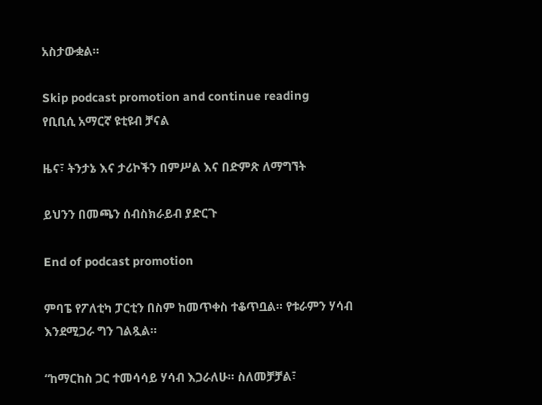አስታውቋል።

Skip podcast promotion and continue reading
የቢቢሲ አማርኛ ዩቲዩብ ቻናል

ዜና፣ ትንታኔ እና ታሪኮችን በምሥል እና በድምጽ ለማግኘት

ይህንን በመጫን ሰብስክራይብ ያድርጉ

End of podcast promotion

ምባፔ የፖለቲካ ፓርቲን በስም ከመጥቀስ ተቆጥቧል። የቱራምን ሃሳብ እንደሚጋራ ግን ገልጿል።

“ከማርከስ ጋር ተመሳሳይ ሃሳብ እጋራለሁ። ስለመቻቻል፣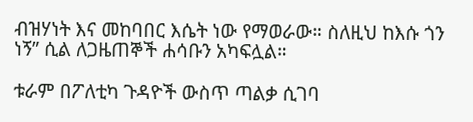ብዝሃነት እና መከባበር እሴት ነው የማወራው። ስለዚህ ከእሱ ጎን ነኝ” ሲል ለጋዜጠኞች ሐሳቡን አካፍሏል።

ቱራም በፖለቲካ ጉዳዮች ውስጥ ጣልቃ ሲገባ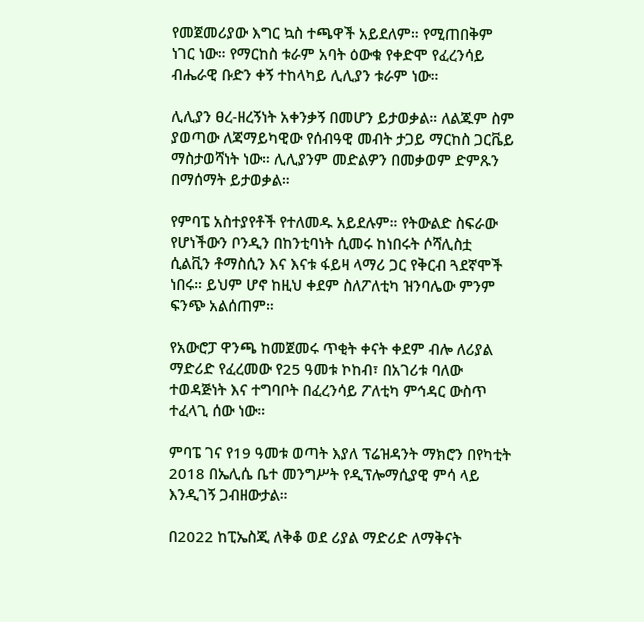የመጀመሪያው እግር ኳስ ተጫዋች አይደለም። የሚጠበቅም ነገር ነው። የማርከስ ቱራም አባት ዕውቁ የቀድሞ የፈረንሳይ ብሔራዊ ቡድን ቀኝ ተከላካይ ሊሊያን ቱራም ነው።

ሊሊያን ፀረ-ዘረኝነት አቀንቃኝ በመሆን ይታወቃል። ለልጁም ስም ያወጣው ለጃማይካዊው የሰብዓዊ መብት ታጋይ ማርከስ ጋርቬይ ማስታወሻነት ነው። ሊሊያንም መድልዎን በመቃወም ድምጹን በማሰማት ይታወቃል።

የምባፔ አስተያየቶች የተለመዱ አይደሉም። የትውልድ ስፍራው የሆነችውን ቦንዲን በከንቲባነት ሲመሩ ከነበሩት ሶሻሊስቷ ሲልቪን ቶማስሲን እና እናቱ ፋይዛ ላማሪ ጋር የቅርብ ጓደኛሞች ነበሩ። ይህም ሆኖ ከዚህ ቀደም ስለፖለቲካ ዝንባሌው ምንም ፍንጭ አልሰጠም።

የአውሮፓ ዋንጫ ከመጀመሩ ጥቂት ቀናት ቀደም ብሎ ለሪያል ማድሪድ የፈረመው የ25 ዓመቱ ኮከብ፣ በአገሪቱ ባለው ተወዳጅነት እና ተግባቦት በፈረንሳይ ፖለቲካ ምኅዳር ውስጥ ተፈላጊ ሰው ነው።

ምባፔ ገና የ19 ዓመቱ ወጣት እያለ ፕሬዝዳንት ማክሮን በየካቲት 2018 በኤሊሴ ቤተ መንግሥት የዲፕሎማሲያዊ ምሳ ላይ እንዲገኝ ጋብዘውታል።

በ2022 ከፒኤስጂ ለቅቆ ወደ ሪያል ማድሪድ ለማቅናት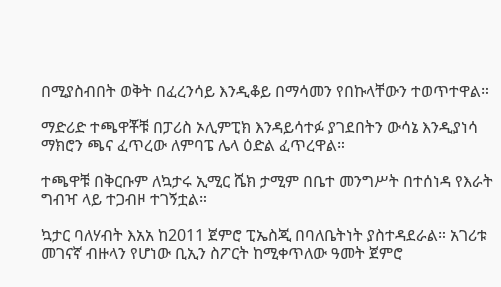በሚያስብበት ወቅት በፈረንሳይ እንዲቆይ በማሳመን የበኩላቸውን ተወጥተዋል።

ማድሪድ ተጫዋቾቹ በፓሪስ ኦሊምፒክ እንዳይሳተፉ ያገደበትን ውሳኔ እንዲያነሳ ማክሮን ጫና ፈጥረው ለምባፔ ሌላ ዕድል ፈጥረዋል።

ተጫዋቹ በቅርቡም ለኳታሩ ኢሚር ሼክ ታሚም በቤተ መንግሥት በተሰነዳ የእራት ግብዣ ላይ ተጋብዞ ተገኝቷል።

ኳታር ባለሃብት እአአ ከ2011 ጀምሮ ፒኤስጂ በባለቤትነት ያስተዳደራል። አገሪቱ መገናኛ ብዙላን የሆነው ቢኢን ስፖርት ከሚቀጥለው ዓመት ጀምሮ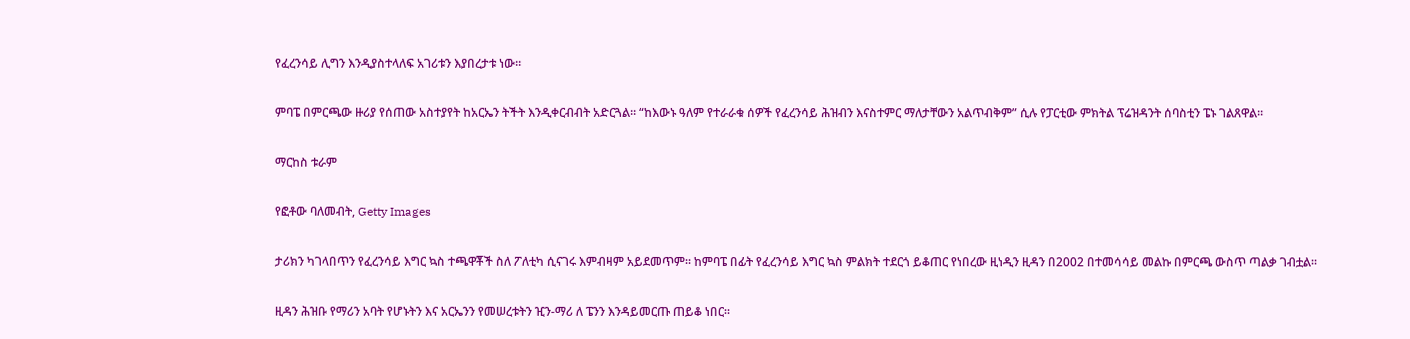የፈረንሳይ ሊግን እንዲያስተላለፍ አገሪቱን እያበረታቱ ነው።

ምባፔ በምርጫው ዙሪያ የሰጠው አስተያየት ከአርኤን ትችት እንዲቀርብብት አድርጓል። “ከእውኑ ዓለም የተራራቁ ሰዎች የፈረንሳይ ሕዝብን እናስተምር ማለታቸውን አልጥብቅም” ሲሉ የፓርቲው ምክትል ፕሬዝዳንት ሰባስቲን ፔኑ ገልጸዋል።

ማርከስ ቱራም

የፎቶው ባለመብት, Getty Images

ታሪክን ካገላበጥን የፈረንሳይ እግር ኳስ ተጫዋቾች ስለ ፖለቲካ ሲናገሩ እምብዛም አይደመጥም። ከምባፔ በፊት የፈረንሳይ እግር ኳስ ምልክት ተደርጎ ይቆጠር የነበረው ዚነዲን ዚዳን በ2002 በተመሳሳይ መልኩ በምርጫ ውስጥ ጣልቃ ገብቷል።

ዚዳን ሕዝቡ የማሪን አባት የሆኑትን እና አርኤንን የመሠረቱትን ዢን-ማሪ ለ ፔንን እንዳይመርጡ ጠይቆ ነበር።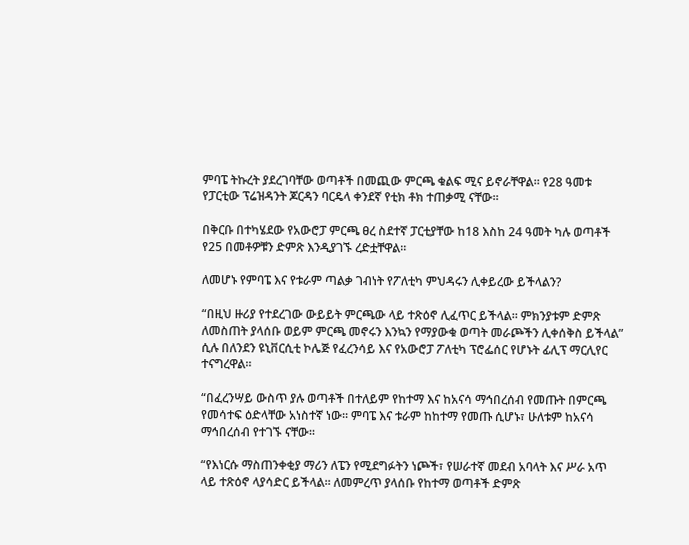ምባፔ ትኩረት ያደረገባቸው ወጣቶች በመጪው ምርጫ ቁልፍ ሚና ይኖራቸዋል። የ28 ዓመቱ የፓርቲው ፕሬዝዳንት ጆርዳን ባርዴላ ቀንደኛ የቲክ ቶክ ተጠቃሚ ናቸው።

በቅርቡ በተካሄደው የአውሮፓ ምርጫ ፀረ ስደተኛ ፓርቲያቸው ከ18 እስከ 24 ዓመት ካሉ ወጣቶች የ25 በመቶዎቹን ድምጽ እንዲያገኙ ረድቷቸዋል።

ለመሆኑ የምባፔ እና የቱራም ጣልቃ ገብነት የፖለቲካ ምህዳሩን ሊቀይረው ይችላልን?

“በዚህ ዙሪያ የተደረገው ውይይት ምርጫው ላይ ተጽዕኖ ሊፈጥር ይችላል። ምክንያቱም ድምጽ ለመስጠት ያላሰቡ ወይም ምርጫ መኖሩን እንኳን የማያውቁ ወጣት መራጮችን ሊቀሰቅስ ይችላል” ሲሉ በለንደን ዩኒቨርሲቲ ኮሌጅ የፈረንሳይ እና የአውሮፓ ፖለቲካ ፕሮፌሰር የሆኑት ፊሊፕ ማርሊየር ተናግረዋል።

“በፈረንሣይ ውስጥ ያሉ ወጣቶች በተለይም የከተማ እና ከአናሳ ማኅበረሰብ የመጡት በምርጫ የመሳተፍ ዕድላቸው አነስተኛ ነው። ምባፔ እና ቱራም ከከተማ የመጡ ሲሆኑ፣ ሁለቱም ከአናሳ ማኅበረሰብ የተገኙ ናቸው።

“የእነርሱ ማስጠንቀቂያ ማሪን ለፔን የሚደግፉትን ነጮች፣ የሠራተኛ መደብ አባላት እና ሥራ አጥ ላይ ተጽዕኖ ላያሳድር ይችላል። ለመምረጥ ያላሰቡ የከተማ ወጣቶች ድምጽ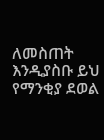ለመስጠት እንዲያስቡ ይህ የማንቂያ ደወል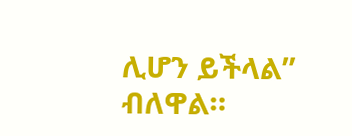ሊሆን ይችላል” ብለዋል።